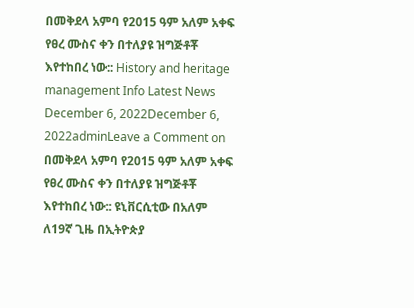በመቅደላ አምባ የ2015 ዓም አለም አቀፍ የፀረ ሙስና ቀን በተለያዩ ዝግጅቶቾ እየተከበረ ነው:: History and heritage management Info Latest News December 6, 2022December 6, 2022adminLeave a Comment on በመቅደላ አምባ የ2015 ዓም አለም አቀፍ የፀረ ሙስና ቀን በተለያዩ ዝግጅቶቾ እየተከበረ ነው:: ዩኒቨርሲቲው በአለም ለ19ኛ ጊዜ በኢትዮጵያ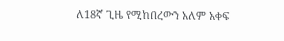ለ18ኛ ጊዜ የሚከበረውን አለም አቀፍ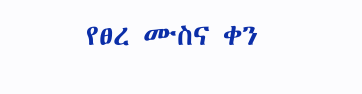የፀረ ሙስና ቀን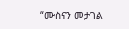“ሙስናን መታገል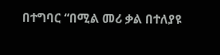በተግባር “በሚል መሪ ቃል በተለያዩ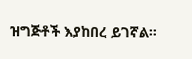ዝግጅቶች እያከበረ ይገኛል።